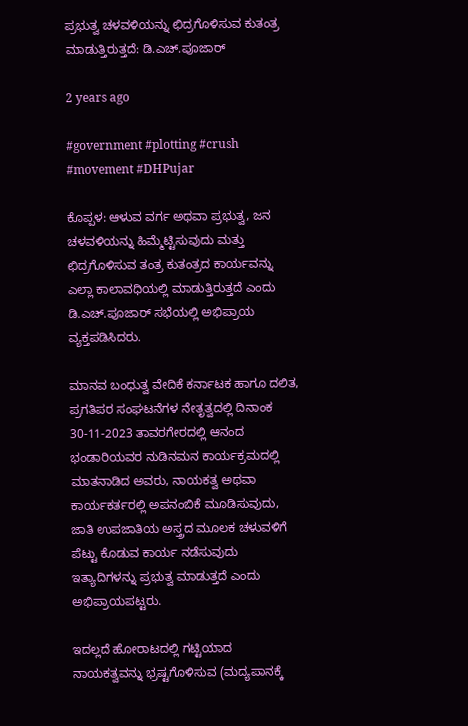ಪ್ರಭುತ್ವ ಚಳವಳಿಯನ್ನು ಛಿದ್ರಗೊಳಿಸುವ ಕುತಂತ್ರ ಮಾಡುತ್ತಿರುತ್ತದೆ: ಡಿ.ಎಚ್.ಪೂಜಾರ್

2 years ago

#government #plotting #crush #movement #DHPujar

ಕೊಪ್ಪಳ: ಆಳುವ ವರ್ಗ ಅಥವಾ ಪ್ರಭುತ್ವ, ಜನ ಚಳವಳಿಯನ್ನು ಹಿಮ್ಮೆಟ್ಟಿಸುವುದು ಮತ್ತು ಛಿದ್ರಗೊಳಿಸುವ ತಂತ್ರ ಕುತಂತ್ರದ ಕಾರ್ಯವನ್ನು ಎಲ್ಲಾ ಕಾಲಾವಧಿಯಲ್ಲಿ ಮಾಡುತ್ತಿರುತ್ತದೆ ಎಂದು ಡಿ.ಎಚ್.ಪೂಜಾರ್ ಸಭೆಯಲ್ಲಿ ಅಭಿಪ್ರಾಯ ವ್ಯಕ್ತಪಡಿಸಿದರು.

ಮಾನವ ಬಂಧುತ್ವ ವೇದಿಕೆ ಕರ್ನಾಟಕ ಹಾಗೂ ದಲಿತ, ಪ್ರಗತಿಪರ ಸಂಘಟನೆಗಳ ನೇತೃತ್ವದಲ್ಲಿ ದಿನಾಂಕ 30-11-2023 ತಾವರಗೇರದಲ್ಲಿ ಆನಂದ ಭಂಡಾರಿಯವರ ನುಡಿನಮನ ಕಾರ್ಯಕ್ರಮದಲ್ಲಿ ಮಾತನಾಡಿದ ಅವರು, ನಾಯಕತ್ವ ಅಥವಾ ಕಾರ್ಯಕರ್ತರಲ್ಲಿ ಅಪನಂಬಿಕೆ ಮೂಡಿಸುವುದು, ಜಾತಿ ಉಪಜಾತಿಯ ಅಸ್ತ್ರದ ಮೂಲಕ ಚಳುವಳಿಗೆ ಪೆಟ್ಟು ಕೊಡುವ ಕಾರ್ಯ ನಡೆಸುವುದು ಇತ್ಯಾದಿಗಳನ್ನು ಪ್ರಭುತ್ವ ಮಾಡುತ್ತದೆ ಎಂದು ಅಭಿಪ್ರಾಯಪಟ್ಟರು.

ಇದಲ್ಲದೆ ಹೋರಾಟದಲ್ಲಿ ಗಟ್ಟಿಯಾದ ನಾಯಕತ್ವವನ್ನು ಭ್ರಷ್ಟಗೊಳಿಸುವ (ಮದ್ಯಪಾನಕ್ಕೆ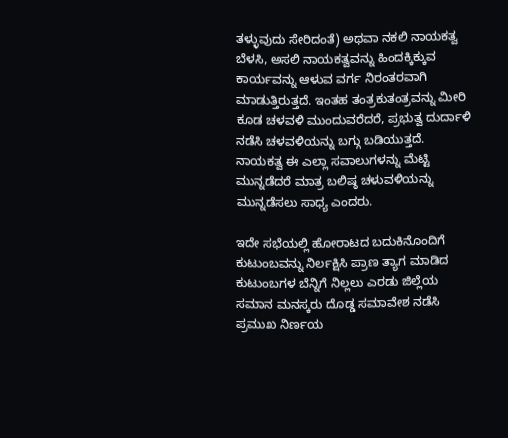ತಳ್ಳುವುದು ಸೇರಿದಂತೆ) ಅಥವಾ ನಕಲಿ ನಾಯಕತ್ವ ಬೆಳಸಿ, ಅಸಲಿ ನಾಯಕತ್ವವನ್ನು ಹಿಂದಕ್ಕಿಕ್ಕುವ ಕಾರ್ಯವನ್ನು ಆಳುವ ವರ್ಗ ನಿರಂತರವಾಗಿ ಮಾಡುತ್ತಿರುತ್ತದೆ. ಇಂತಹ ತಂತ್ರಕುತಂತ್ರವನ್ನು ಮೀರಿ ಕೂಡ ಚಳವಳಿ ಮುಂದುವರೆದರೆ, ಪ್ರಭುತ್ವ ದುರ್ದಾಳಿ ನಡೆಸಿ ಚಳವಳಿಯನ್ನು ಬಗ್ಗು ಬಡಿಯುತ್ತದೆ. ನಾಯಕತ್ವ ಈ ಎಲ್ಲಾ ಸವಾಲುಗಳನ್ನು ಮೆಟ್ಟಿ ಮುನ್ನಡೆದರೆ ಮಾತ್ರ ಬಲಿಷ್ಠ ಚಳುವಳಿಯನ್ನು ಮುನ್ನಡೆಸಲು ಸಾಧ್ಯ ಎಂದರು.

ಇದೇ ಸಭೆಯಲ್ಲಿ ಹೋರಾಟದ ಬದುಕಿನೊಂದಿಗೆ ಕುಟುಂಬವನ್ನು ನಿರ್ಲಕ್ಷಿಸಿ ಪ್ರಾಣ ತ್ಯಾಗ ಮಾಡಿದ ಕುಟುಂಬಗಳ ಬೆನ್ನಿಗೆ ನಿಲ್ಲಲು ಎರಡು ಜಿಲ್ಲೆಯ ಸಮಾನ ಮನಸ್ಕರು ದೊಡ್ಡ ಸಮಾವೇಶ ನಡೆಸಿ ಪ್ರಮುಖ ನಿರ್ಣಯ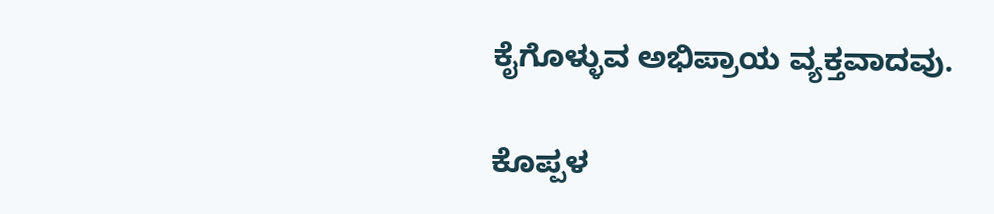ಕೈಗೊಳ್ಳುವ ಅಭಿಪ್ರಾಯ ವ್ಯಕ್ತವಾದವು.

ಕೊಪ್ಪಳ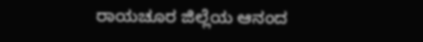ರಾಯಚೂರ ಜಿಲ್ಲೆಯ ಆನಂದ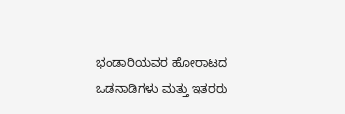ಭಂಡಾರಿಯವರ ಹೋರಾಟದ ಒಡನಾಡಿಗಳು ಮತ್ತು ಇತರರು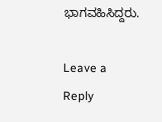ಭಾಗವಹಿಸಿದ್ದರು.

Leave a Reply